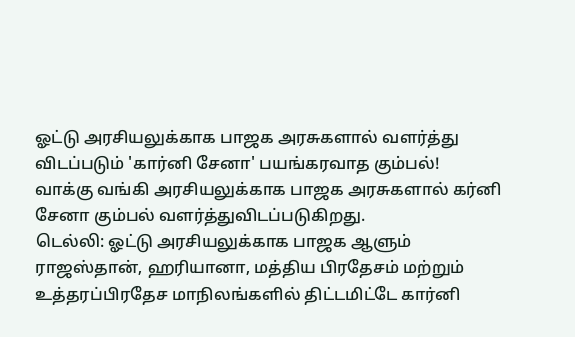ஓட்டு அரசியலுக்காக பாஜக அரசுகளால் வளர்த்து விடப்படும் 'கார்னி சேனா' பயங்கரவாத கும்பல்!
வாக்கு வங்கி அரசியலுக்காக பாஜக அரசுகளால் கர்னி சேனா கும்பல் வளர்த்துவிடப்படுகிறது.
டெல்லி: ஓட்டு அரசியலுக்காக பாஜக ஆளும் ராஜஸ்தான், ஹரியானா, மத்திய பிரதேசம் மற்றும் உத்தரப்பிரதேச மாநிலங்களில் திட்டமிட்டே கார்னி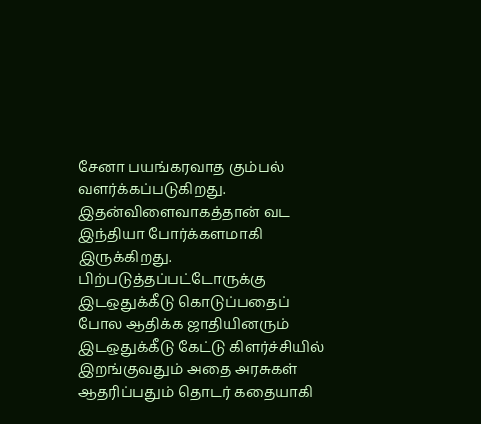சேனா பயங்கரவாத கும்பல் வளர்க்கப்படுகிறது. இதன்விளைவாகத்தான் வட இந்தியா போர்க்களமாகி இருக்கிறது.
பிற்படுத்தப்பட்டோருக்கு இடஒதுக்கீடு கொடுப்பதைப் போல ஆதிக்க ஜாதியினரும் இடஒதுக்கீடு கேட்டு கிளர்ச்சியில் இறங்குவதும் அதை அரசுகள் ஆதரிப்பதும் தொடர் கதையாகி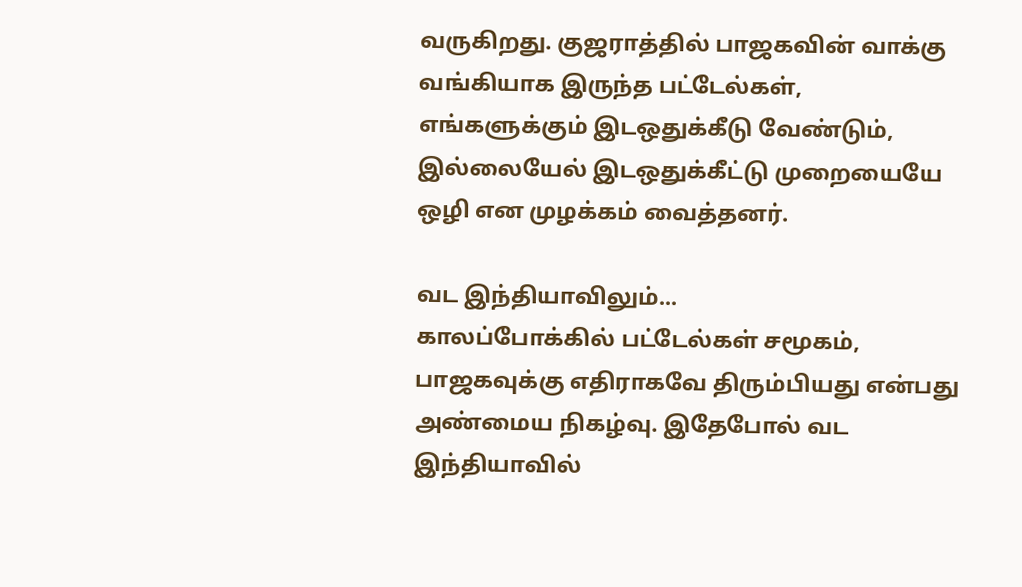வருகிறது. குஜராத்தில் பாஜகவின் வாக்கு வங்கியாக இருந்த பட்டேல்கள், எங்களுக்கும் இடஒதுக்கீடு வேண்டும், இல்லையேல் இடஒதுக்கீட்டு முறையையே ஒழி என முழக்கம் வைத்தனர்.

வட இந்தியாவிலும்...
காலப்போக்கில் பட்டேல்கள் சமூகம், பாஜகவுக்கு எதிராகவே திரும்பியது என்பது அண்மைய நிகழ்வு. இதேபோல் வட இந்தியாவில்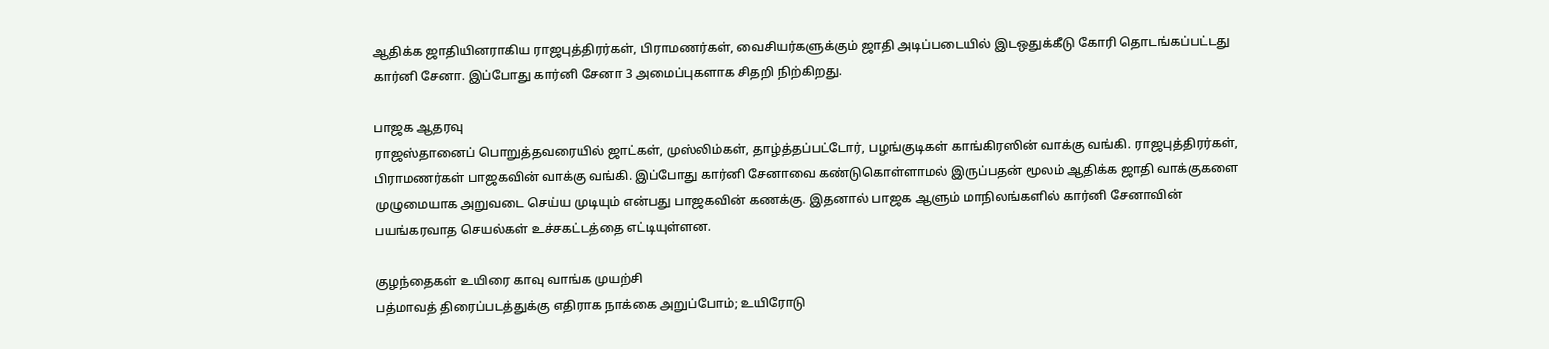ஆதிக்க ஜாதியினராகிய ராஜபுத்திரர்கள், பிராமணர்கள், வைசியர்களுக்கும் ஜாதி அடிப்படையில் இடஒதுக்கீடு கோரி தொடங்கப்பட்டது கார்னி சேனா. இப்போது கார்னி சேனா 3 அமைப்புகளாக சிதறி நிற்கிறது.

பாஜக ஆதரவு
ராஜஸ்தானைப் பொறுத்தவரையில் ஜாட்கள், முஸ்லிம்கள், தாழ்த்தப்பட்டோர், பழங்குடிகள் காங்கிரஸின் வாக்கு வங்கி. ராஜபுத்திரர்கள், பிராமணர்கள் பாஜகவின் வாக்கு வங்கி. இப்போது கார்னி சேனாவை கண்டுகொள்ளாமல் இருப்பதன் மூலம் ஆதிக்க ஜாதி வாக்குகளை முழுமையாக அறுவடை செய்ய முடியும் என்பது பாஜகவின் கணக்கு. இதனால் பாஜக ஆளும் மாநிலங்களில் கார்னி சேனாவின் பயங்கரவாத செயல்கள் உச்சகட்டத்தை எட்டியுள்ளன.

குழந்தைகள் உயிரை காவு வாங்க முயற்சி
பத்மாவத் திரைப்படத்துக்கு எதிராக நாக்கை அறுப்போம்; உயிரோடு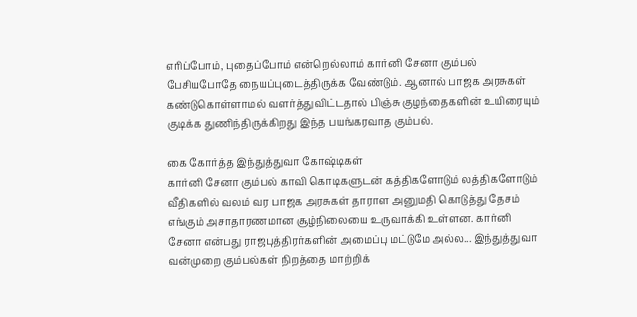எரிப்போம், புதைப்போம் என்றெல்லாம் கார்னி சேனா கும்பல் பேசியபோதே நையப்புடைத்திருக்க வேண்டும். ஆனால் பாஜக அரசுகள் கண்டுகொள்ளாமல் வளர்த்துவிட்டதால் பிஞ்சு குழந்தைகளின் உயிரையும் குடிக்க துணிந்திருக்கிறது இந்த பயங்கரவாத கும்பல்.

கை கோர்த்த இந்துத்துவா கோஷ்டிகள்
கார்னி சேனா கும்பல் காவி கொடிகளுடன் கத்திகளோடும் லத்திகளோடும் வீதிகளில் வலம் வர பாஜக அரசுகள் தாராள அனுமதி கொடுத்து தேசம் எங்கும் அசாதாரணமான சூழ்நிலையை உருவாக்கி உள்ளன. கார்னி சேனா என்பது ராஜபுத்திரர்களின் அமைப்பு மட்டுமே அல்ல... இந்துத்துவா வன்முறை கும்பல்கள் நிறத்தை மாற்றிக்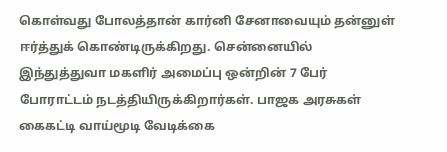கொள்வது போலத்தான் கார்னி சேனாவையும் தன்னுள் ஈர்த்துக் கொண்டிருக்கிறது. சென்னையில் இந்துத்துவா மகளிர் அமைப்பு ஒன்றின் 7 பேர் போராட்டம் நடத்தியிருக்கிறார்கள். பாஜக அரசுகள் கைகட்டி வாய்மூடி வேடிக்கை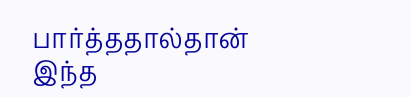பார்த்ததால்தான் இந்த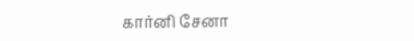கார்னி சேனா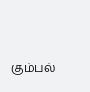கும்பல்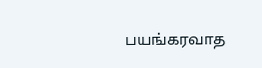பயங்கரவாத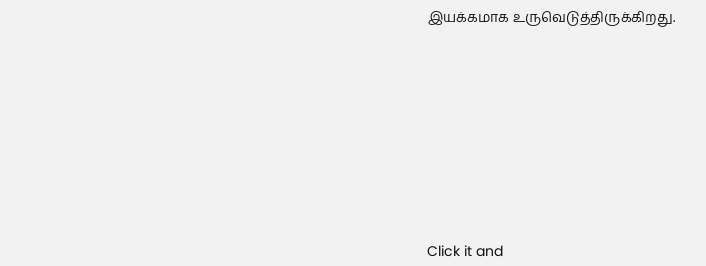இயக்கமாக உருவெடுத்திருக்கிறது.












Click it and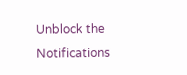Unblock the Notifications